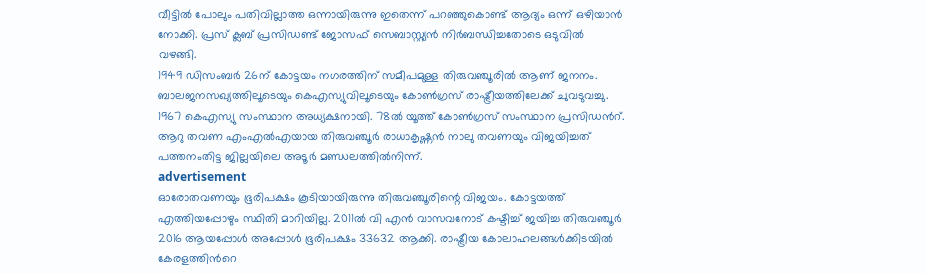വീട്ടിൽ പോലും പതിവില്ലാത്ത ഒന്നായിരുന്നു ഇതെന്ന് പറഞ്ഞുകൊണ്ട് ആദ്യം ഒന്ന് ഒഴിയാൻ നോക്കി. പ്രസ് ക്ലബ് പ്രസിഡണ്ട് ജോസഫ് സെബാസ്റ്റ്യൻ നിർബന്ധിച്ചതോടെ ഒടുവിൽ വഴങ്ങി.
1949 ഡിസംബർ 26ന് കോട്ടയം നഗരത്തിന് സമീപമുള്ള തിരുവഞ്ചൂരിൽ ആണ് ജനനം. ബാലജനസഖ്യത്തിലൂടെയും കെഎസ്യുവിലൂടെയും കോൺഗ്രസ് രാഷ്ട്രീയത്തിലേക്ക് ചുവടുവച്ചു. 1967 കെഎസ്യു സംസ്ഥാന അധ്യക്ഷനായി. 78ൽ യൂത്ത് കോൺഗ്രസ് സംസ്ഥാന പ്രസിഡൻറ്. ആറു തവണ എംഎൽഎയായ തിരുവഞ്ചൂർ രാധാകൃഷ്ണൻ നാലു തവണയും വിജയിച്ചത് പത്തനംതിട്ട ജില്ലയിലെ അടൂർ മണ്ഡലത്തിൽനിന്ന്.
advertisement
ഓരോതവണയും ഭൂരിപക്ഷം കൂടിയായിരുന്നു തിരുവഞ്ചൂരിന്റെ വിജയം. കോട്ടയത്ത് എത്തിയപ്പോഴും സ്ഥിതി മാറിയില്ല. 2011ൽ വി എൻ വാസവനോട് കഷ്ടിച്ച് ജയിച്ച തിരുവഞ്ചൂർ 2016 ആയപ്പോൾ അപ്പോൾ ഭൂരിപക്ഷം 33632 ആക്കി. രാഷ്ട്രീയ കോലാഹലങ്ങൾക്കിടയിൽ കേരളത്തിൻറെ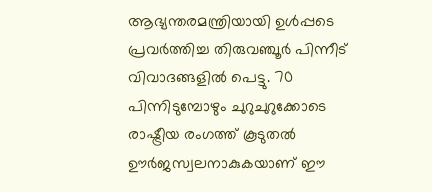ആഭ്യന്തരമന്ത്രിയായി ഉൾപ്പടെ പ്രവർത്തിച്ച തിരുവഞ്ചൂർ പിന്നീട് വിവാദങ്ങളിൽ പെട്ടു. 70 പിന്നിടുമ്പോഴും ചുറുചുറുക്കോടെ രാഷ്ട്രീയ രംഗത്ത് കൂടുതൽ ഊർജസ്വലനാകുകയാണ് ഈ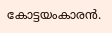കോട്ടയംകാരൻ.